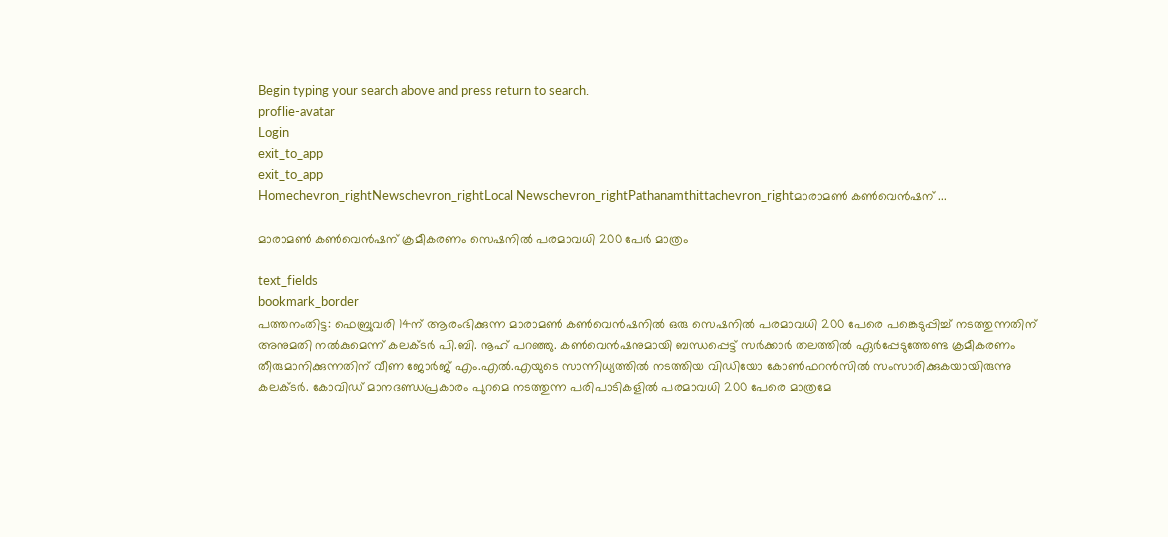Begin typing your search above and press return to search.
proflie-avatar
Login
exit_to_app
exit_to_app
Homechevron_rightNewschevron_rightLocal Newschevron_rightPathanamthittachevron_rightമാരാമണ്‍ കണ്‍വെന്‍ഷന് ...

മാരാമണ്‍ കണ്‍വെന്‍ഷന് ക്രമീകരണം സെഷനില്‍ പരമാവധി 200 പേർ മാത്രം

text_fields
bookmark_border
പത്തനംതിട്ട: ഫെബ്രുവരി 14ന് ആരംഭിക്കുന്ന മാരാമണ്‍ കണ്‍വെന്‍ഷനില്‍ ഒരു സെഷനില്‍ പരമാവധി 200 പേരെ പങ്കെടുപ്പിച്ച് നടത്തുന്നതിന് അനുമതി നല്‍കുമെന്ന് കലക്ടര്‍ പി.ബി. നൂഹ് പറഞ്ഞു. കണ്‍വെന്‍ഷനുമായി ബന്ധപ്പെട്ട് സര്‍ക്കാര്‍ തലത്തില്‍ ഏര്‍പ്പേടുത്തേണ്ട ക്രമീകരണം തീരുമാനിക്കുന്നതിന് വീണ ജോര്‍ജ് എം.എൽ.എയുടെ സാന്നിധ്യത്തില്‍ നടത്തിയ വിഡിയോ കോണ്‍ഫറന്‍സില്‍ സംസാരിക്കുകയായിരുന്നു കലക്ടര്‍. കോവിഡ് മാനദണ്ഡപ്രകാരം പുറമെ നടത്തുന്ന പരിപാടികളില്‍ പരമാവധി 200 പേരെ മാത്രമേ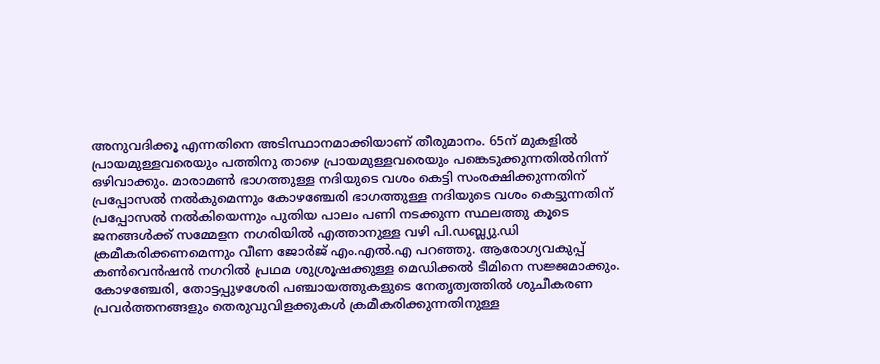അനുവദിക്കൂ എന്നതിനെ അടിസ്ഥാനമാക്കിയാണ് തീരുമാനം. 65ന് മുകളില്‍ പ്രായമുള്ളവരെയും പത്തിനു താഴെ പ്രായമുള്ളവരെയും പങ്കെടുക്കുന്നതില്‍നിന്ന് ഒഴിവാക്കും. മാരാമണ്‍ ഭാഗത്തുള്ള നദിയുടെ വശം കെട്ടി സംരക്ഷിക്കുന്നതിന് പ്രപ്പോസല്‍ നല്‍കുമെന്നും കോഴഞ്ചേരി ഭാഗത്തുള്ള നദിയുടെ വശം കെട്ടുന്നതിന് പ്രപ്പോസല്‍ നല്‍കിയെന്നും പുതിയ പാലം പണി നടക്കുന്ന സ്ഥലത്തു കൂടെ ജനങ്ങള്‍ക്ക് സമ്മേളന നഗരിയില്‍ എത്താനുള്ള വഴി പി.ഡബ്ല്യു.ഡി ക്രമീകരിക്കണമെന്നും വീണ ജോര്‍ജ് എം.എല്‍.എ പറഞ്ഞു. ആരോഗ്യവകുപ്പ് കണ്‍വെന്‍ഷന്‍ നഗറില്‍ പ്രഥമ ശുശ്രൂഷക്കുള്ള മെഡിക്കല്‍ ടീമിനെ സജ്ജമാക്കും. കോഴഞ്ചേരി, തോട്ടപ്പുഴശേരി പഞ്ചായത്തുകളുടെ നേതൃത്വത്തില്‍ ശുചീകരണ പ്രവര്‍ത്തനങ്ങളും തെരുവുവിളക്കുകള്‍ ക്രമീകരിക്കുന്നതിനുള്ള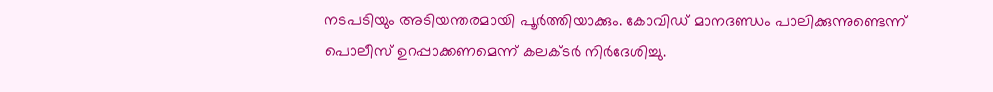നടപടിയും അടിയന്തരമായി പൂര്‍ത്തിയാക്കും. കോവിഡ് മാനദണ്ഡം പാലിക്കുന്നുണ്ടെന്ന് പൊലീസ് ഉറപ്പാക്കണമെന്ന് കലക്ടര്‍ നിര്‍ദേശിച്ചു.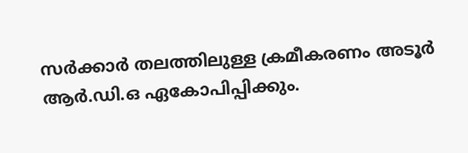സര്‍ക്കാര്‍ തലത്തിലുള്ള ക്രമീകരണം അടൂര്‍ ആര്‍.ഡി.ഒ ഏകോപിപ്പിക്കും.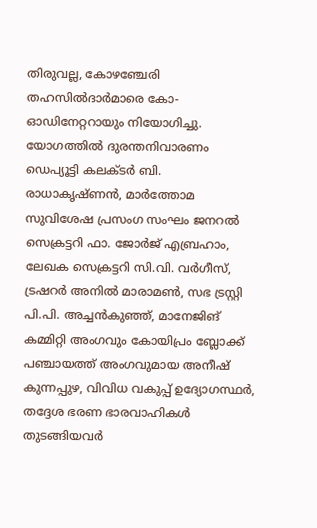തിരുവല്ല, കോഴഞ്ചേരി തഹസില്‍ദാര്‍മാരെ കോ-ഓഡിനേറ്ററായും നിയോഗിച്ചു. യോഗത്തില്‍ ദുരന്തനിവാരണം ഡെപ്യൂട്ടി കലക്ടര്‍ ബി. രാധാകൃഷ്ണന്‍, മാര്‍ത്തോമ സുവിശേഷ പ്രസംഗ സംഘം ജനറല്‍ സെക്രട്ടറി ഫാ. ജോര്‍ജ് എബ്രഹാം, ലേഖക സെക്രട്ടറി സി.വി. വര്‍ഗീസ്, ട്രഷറര്‍ അനില്‍ മാരാമണ്‍, സഭ ട്രസ്റ്റി പി.പി. അച്ചന്‍കുഞ്ഞ്, മാനേജിങ് കമ്മിറ്റി അംഗവും കോയിപ്രം ബ്ലോക്ക് പഞ്ചായത്ത് അംഗവുമായ അനീഷ് കുന്നപ്പുഴ, വിവിധ വകുപ്പ് ഉദ്യോഗസ്ഥര്‍, തദ്ദേശ ഭരണ ഭാരവാഹികള്‍ തുടങ്ങിയവര്‍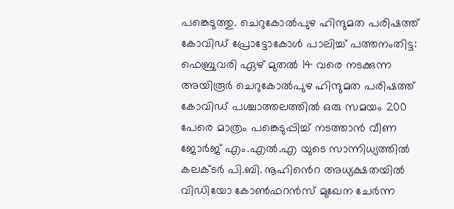പങ്കെടുത്തു. ചെറുകോല്‍പുഴ ഹിന്ദുമത പരിഷത്ത് കോവിഡ് പ്രോട്ടോകോള്‍ പാലിച്ച് പത്തനംതിട്ട: ഫെബ്രുവരി ഏഴ് മുതല്‍ 14 വരെ നടക്കുന്ന അയിരൂര്‍ ചെറുകോല്‍പുഴ ഹിന്ദുമത പരിഷത്ത് കോവിഡ് പശ്ചാത്തലത്തില്‍ ഒരു സമയം 200 പേരെ മാത്രം പങ്കെടുപ്പിച്ച് നടത്താന്‍ വീണ ജോര്‍ജ് എം.എൽ.എ യുടെ സാന്നിധ്യത്തില്‍ കലക്ടര്‍ പി.ബി. നൂഹിൻെറ അധ്യക്ഷതയില്‍ വിഡിയോ കോണ്‍ഫറന്‍സ് മുഖേന ചേര്‍ന്ന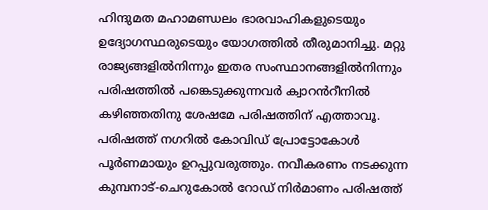ഹിന്ദുമത മഹാമണ്ഡലം ഭാരവാഹികളുടെയും ഉദ്യോഗസ്ഥരുടെയും യോഗത്തില്‍ തീരുമാനിച്ചു. മറ്റു രാജ്യങ്ങളില്‍നിന്നും ഇതര സംസ്ഥാനങ്ങളില്‍നിന്നും പരിഷത്തില്‍ പങ്കെടുക്കുന്നവര്‍ ക്വാറൻറീനില്‍ കഴിഞ്ഞതിനു ശേഷമേ പരിഷത്തിന് എത്താവൂ. പരിഷത്ത് നഗറില്‍ കോവിഡ് പ്രോട്ടോകോള്‍ പൂര്‍ണമായും ഉറപ്പുവരുത്തും. നവീകരണം നടക്കുന്ന കുമ്പനാട്-ചെറുകോല്‍ റോഡ് നിര്‍മാണം പരിഷത്ത്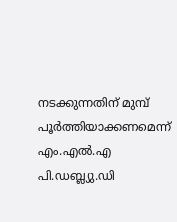നടക്കുന്നതിന് മുമ്പ് പൂര്‍ത്തിയാക്കണമെന്ന് എം.എല്‍.എ പി.ഡബ്ല്യു.ഡി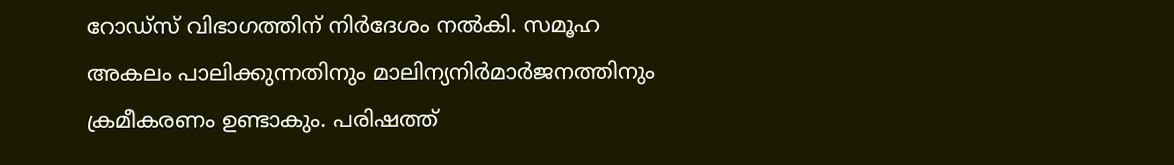റോഡ്‌സ് വിഭാഗത്തിന് നിര്‍ദേശം നല്‍കി. സമൂഹ അകലം പാലിക്കുന്നതിനും മാലിന്യനിര്‍മാര്‍ജനത്തിനും ക്രമീകരണം ഉണ്ടാകും. പരിഷത്ത്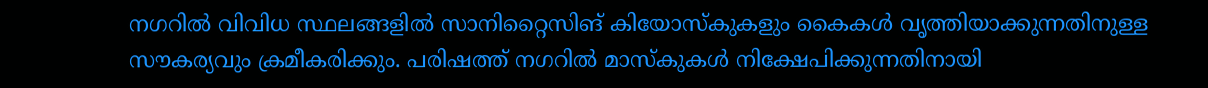നഗറില്‍ വിവിധ സ്ഥലങ്ങളില്‍ സാനിറ്റൈസിങ് കിയോസ്‌കുകളും കൈകള്‍ വൃത്തിയാക്കുന്നതിനുള്ള സൗകര്യവും ക്രമീകരിക്കും. പരിഷത്ത് നഗറില്‍ മാസ്‌കുകള്‍ നിക്ഷേപിക്കുന്നതിനായി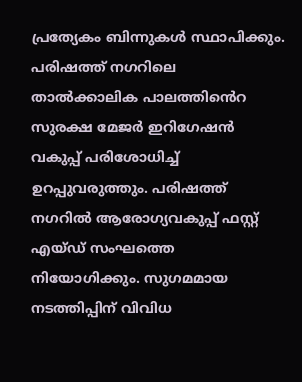പ്രത്യേകം ബിന്നുകള്‍ സ്ഥാപിക്കും. പരിഷത്ത് നഗറിലെ താല്‍ക്കാലിക പാലത്തിൻെറ സുരക്ഷ മേജര്‍ ഇറിഗേഷന്‍ വകുപ്പ് പരിശോധിച്ച് ഉറപ്പുവരുത്തും. പരിഷത്ത് നഗറില്‍ ആരോഗ്യവകുപ്പ് ഫസ്റ്റ് എയ്ഡ് സംഘത്തെ നിയോഗിക്കും. സുഗമമായ നടത്തിപ്പിന് വിവിധ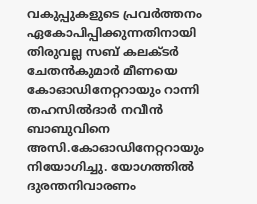വകുപ്പുകളുടെ പ്രവര്‍ത്തനം ഏകോപിപ്പിക്കുന്നതിനായി തിരുവല്ല സബ് കലക്ടര്‍ ചേതന്‍കുമാര്‍ മീണയെ കോഓഡിനേറ്ററായും റാന്നി തഹസില്‍ദാര്‍ നവീന്‍ ബാബുവിനെ അസി.കോഓഡിനേറ്ററായും നിയോഗിച്ചു. യോഗത്തില്‍ ദുരന്തനിവാരണം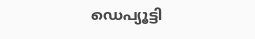ഡെപ്യൂട്ടി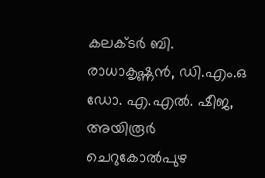കലക്ടര്‍ ബി. രാധാകൃഷ്ണന്‍, ഡി.എം.ഒ ഡോ. എ.എല്‍. ഷീജ, അയിരൂര്‍ ചെറുകോല്‍പുഴ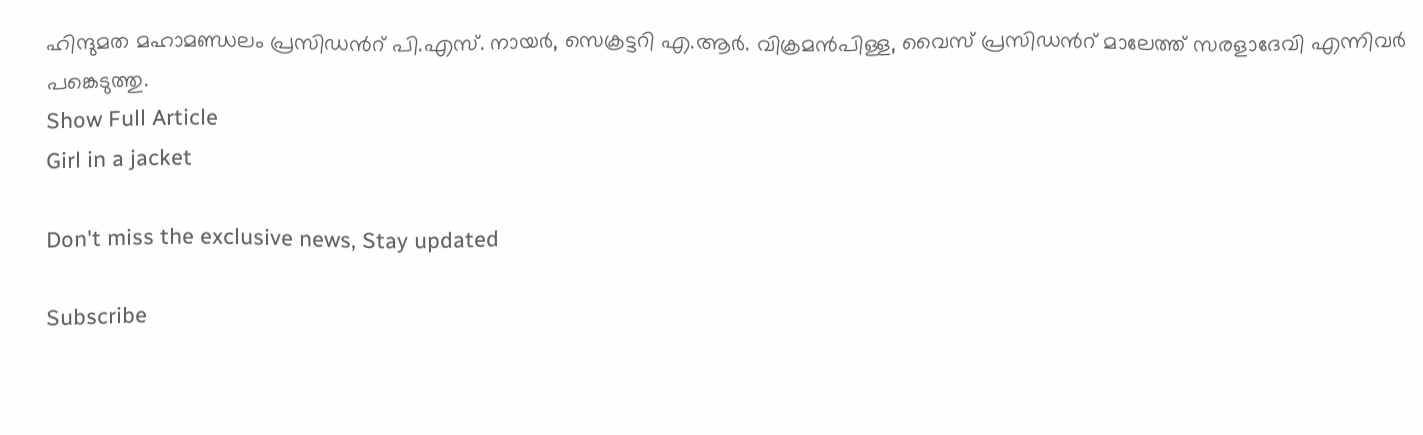ഹിന്ദുമത മഹാമണ്ഡലം പ്രസിഡൻറ് പി.എസ്. നായര്‍, സെക്രട്ടറി എ.ആര്‍. വിക്രമന്‍പിള്ള, വൈസ് പ്രസിഡൻറ് മാലേത്ത് സരളാദേവി എന്നിവര്‍ പങ്കെടുത്തു.
Show Full Article
Girl in a jacket

Don't miss the exclusive news, Stay updated

Subscribe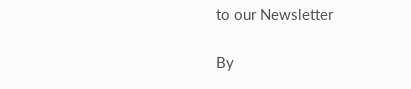to our Newsletter

By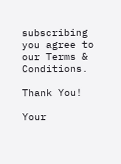subscribing you agree to our Terms & Conditions.

Thank You!

Your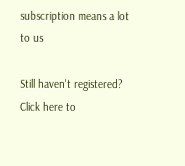subscription means a lot to us

Still haven't registered? Click here to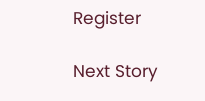Register

Next Story